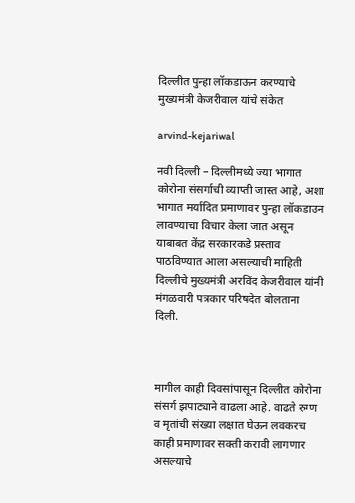दिल्लीत पुन्हा लॉकडाऊन करण्याचे मुख्यमंत्री केजरीवाल यांचे संकेत

arvind-kejariwal

नवी दिल्ली – दिल्लीमध्ये ज्या भागात कोरोना संसर्गाची व्याप्ती जास्त आहे, अशा भागात मर्यादित प्रमाणावर पुन्हा लॉकडाउन लावण्याचा विचार केला जात असून याबाबत केंद्र सरकारकडे प्रस्ताव पाठविण्यात आला असल्याची माहिती दिल्लीचे मुख्यमंत्री अरविंद केजरीवाल यांनी मंगळवारी पत्रकार परिषदेत बोलताना दिली.



मागील काही दिवसांपासून दिल्लीत कोरोना संसर्ग झपाट्याने वाढला आहे. वाढते रुग्ण व मृतांची संख्या लक्षात घेऊन लवकरच काही प्रमाणावर सक्ती करावी लागणार असल्याचे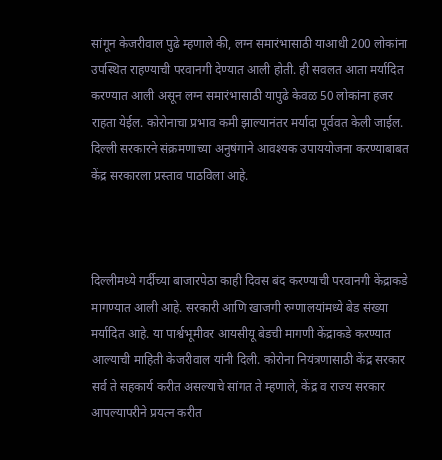सांगून केजरीवाल पुढे म्हणाले की, लग्न समारंभासाठी याआधी 200 लोकांना उपस्थित राहण्याची परवानगी देण्यात आली होती. ही सवलत आता मर्यादित करण्यात आली असून लग्न समारंभासाठी यापुढे केवळ 50 लोकांना हजर राहता येईल. कोरोनाचा प्रभाव कमी झाल्यानंतर मर्यादा पूर्ववत केली जाईल. दिल्ली सरकारने संक्रमणाच्या अनुषंगाने आवश्यक उपाययोजना करण्याबाबत केंद्र सरकारला प्रस्ताव पाठविला आहे.



दिल्लीमध्ये गर्दीच्या बाजारपेठा काही दिवस बंद करण्याची परवानगी केंद्राकडे मागण्यात आली आहे. सरकारी आणि खाजगी रुग्णालयांमध्ये बेड संख्या मर्यादित आहे. या पार्श्वभूमीवर आयसीयू बेडची मागणी केंद्राकडे करण्यात आल्याची माहिती केजरीवाल यांनी दिली. कोरोना नियंत्रणासाठी केंद्र सरकार सर्व ते सहकार्य करीत असल्याचे सांगत ते म्हणाले, केंद्र व राज्य सरकार आपल्यापरीने प्रयत्न करीत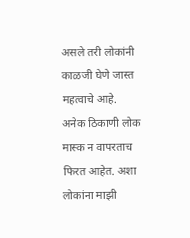असले तरी लोकांनी काळजी घेणे जास्त महत्वाचे आहे. अनेक ठिकाणी लोक मास्क न वापरताच फिरत आहेत. अशा लोकांना माझी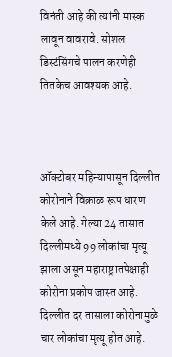विनंती आहे की त्यांनी मास्क लावून वावरावे. सोशल डिस्टंसिंगचे पालन करणेही तितकेच आवश्यक आहे.



ऑक्टोबर महिन्यापासून दिल्लीत कोरोनाने विक्राळ रूप धारण केले आहे. गेल्या 24 तासात दिल्लीमध्ये 99 लोकांचा मृत्यू झाला असून महाराष्ट्रातपेक्षाही कोरोना प्रकोप जास्त आहे. दिल्लीत दर तासाला कोरोनामुळे चार लोकांचा मृत्यू होत आहे.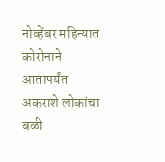नोव्हेंबर महिन्यात कोरोनाने आतापर्यंत अकराशे लोकांचा बळी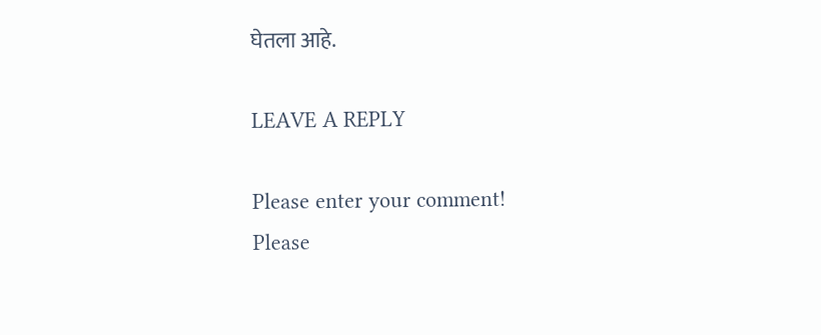घेतला आहे.

LEAVE A REPLY

Please enter your comment!
Please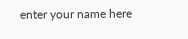enter your name here